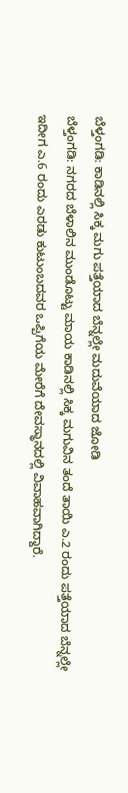ಬೆಳ್ತಂಗಡಿ: ಕಾಡಿನಲ್ಲಿ ಸಿಕ್ಕ ಮಗು ಪತ್ತೆಯಾದ ಬೆನ್ನಲ್ಲೇ ಮದುವೆಯಾದ ಜೋಡಿ
ಬೆಳ್ತಂಗಡಿ: ನಗರದ ಬೆಳಾಲಿನ ಮುಂಡೊಟ್ಟು ಮಾಯ ಕಾಡಿನಲ್ಲಿ ಸಿಕ್ಕ ಮಗುವಿನ ತಂದೆ ತಾಯಿ ಎ.2 ರಂದು ಪತ್ತೆಯಾದ ಬೆನ್ನಲ್ಲೇ ಇದೀಗ ಎ.6 ರಂದು ಎರಡು ಕುಟುಂಬದವರ ಒಪ್ಪಿಗೆಯ ಮೇರೆಗೆ ದೇವಸ್ಥಾನದಲ್ಲಿ ವಿವಾಹವಾಗಿದ್ದಾರೆ.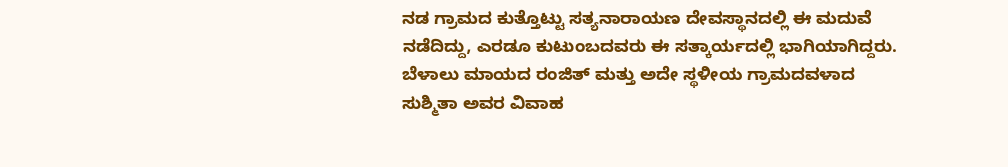ನಡ ಗ್ರಾಮದ ಕುತ್ತೊಟ್ಟು ಸತ್ಯನಾರಾಯಣ ದೇವಸ್ಥಾನದಲ್ಲಿ ಈ ಮದುವೆ ನಡೆದಿದ್ದು, ಎರಡೂ ಕುಟುಂಬದವರು ಈ ಸತ್ಕಾರ್ಯದಲ್ಲಿ ಭಾಗಿಯಾಗಿದ್ದರು.
ಬೆಳಾಲು ಮಾಯದ ರಂಜಿತ್ ಮತ್ತು ಅದೇ ಸ್ಥಳೀಯ ಗ್ರಾಮದವಳಾದ ಸುಶ್ಮಿತಾ ಅವರ ವಿವಾಹ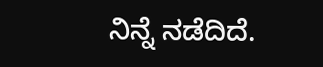ನಿನ್ನೆ ನಡೆದಿದೆ.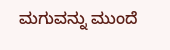ಮಗುವನ್ನು ಮುಂದೆ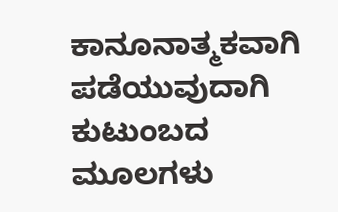ಕಾನೂನಾತ್ಮಕವಾಗಿ ಪಡೆಯುವುದಾಗಿ ಕುಟುಂಬದ ಮೂಲಗಳು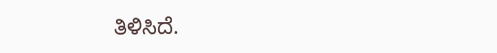ತಿಳಿಸಿದೆ.